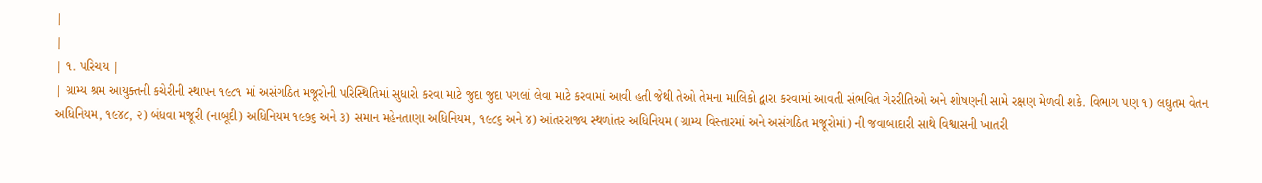|
|
| ૧. પરિચય |
| ગ્રામ્ય શ્રમ આયુક્તની કચેરીની સ્થાપન ૧૯૮૧ માં અસંગઠિત મજૂરોની પરિસ્થિતિમાં સુધારો કરવા માટે જુદા જુદા પગલાં લેવા માટે કરવામાં આવી હતી જેથી તેઓ તેમના માલિકો દ્વારા કરવામાં આવતી સંભવિત ગેરરીતિઓ અને શોષણની સામે રક્ષણ મેળવી શકે. વિભાગ પણ ૧) લઘુતમ વેતન અધિનિયમ, ૧૯૪૮, ૨) બંધવા મજૂરી (નાબૂદી) અધિનિયમ ૧૯૭૬ અને ૩) સમાન મહેનતાણા અધિનિયમ, ૧૯૮૬ અને ૪) આંતરરાજ્ય સ્થળાંતર અધિનિયમ (ગ્રામ્ય વિસ્તારમાં અને અસંગઠિત મજૂરોમાં) ની જવાબાદારી સાથે વિશ્વાસની ખાતરી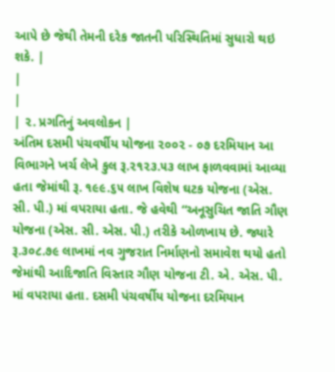આપે છે જેથી તેમની દરેક જાતની પરિસ્થિતિમાં સુધારો થઇ શકે. |
|
|
| ૨. પ્રગતિનું અવલોકન |
અંતિમ દસમી પંચવર્ષીય યોજના ૨૦૦૨ - ૦૭ દરમિયાન આ વિભાગને ખર્ચ લેખે કુલ રૂ.૨૧૨૩.૫૩ લાખ ફાળવવામાં આવ્યા હતા જેમાંથી રૂ. ૧૯૯.૬૫ લાખ વિશેષ ઘટક યોજના (એસ. સી. પી.) માં વપરાયા હતા. જે હવેથી “અનૂસુચિત જાતિ ગૌણ યોજના (એસ. સી. એસ. પી.) તરીકે ઓળખાય છે. જ્યારે રૂ.૩૦૮.૭૯ લાખમાં નવ ગુજરાત નિર્માણનો સમાવેશ થયો હતો જેમાંથી આદિજાતિ વિસ્તાર ગૌણ યોજના ટી. એ. એસ. પી. માં વપરાયા હતા. દસમી પંચવર્ષીય યોજના દરમિયાન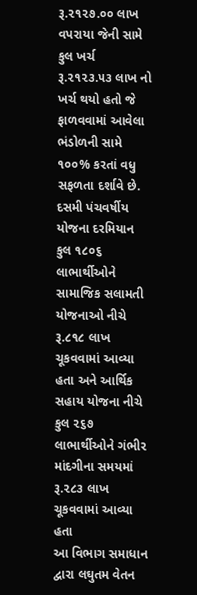રૂ.૨૧૨૭.૦૦ લાખ વપરાયા જેની સામે કુલ ખર્ચ રૂ.૨૧૨૩.૫૩ લાખ નો ખર્ચ થયો હતો જે ફાળવવામાં આવેલા ભંડોળની સામે ૧૦૦% કરતાં વધુ સફળતા દર્શાવે છે.
દસમી પંચવર્ષીય યોજના દરમિયાન કુલ ૧૮૦૬ લાભાર્થીઓને સામાજિક સલામતી યોજનાઓ નીચે રૂ.૮૧૮ લાખ ચૂકવવામાં આવ્યા હતા અને આર્થિક સહાય યોજના નીચે કુલ ૨૬૭ લાભાર્થીઓને ગંભીર માંદગીના સમયમાં રૂ.૨૮૩ લાખ ચૂકવવામાં આવ્યા હતા
આ વિભાગ સમાધાન દ્વારા લઘુતમ વેતન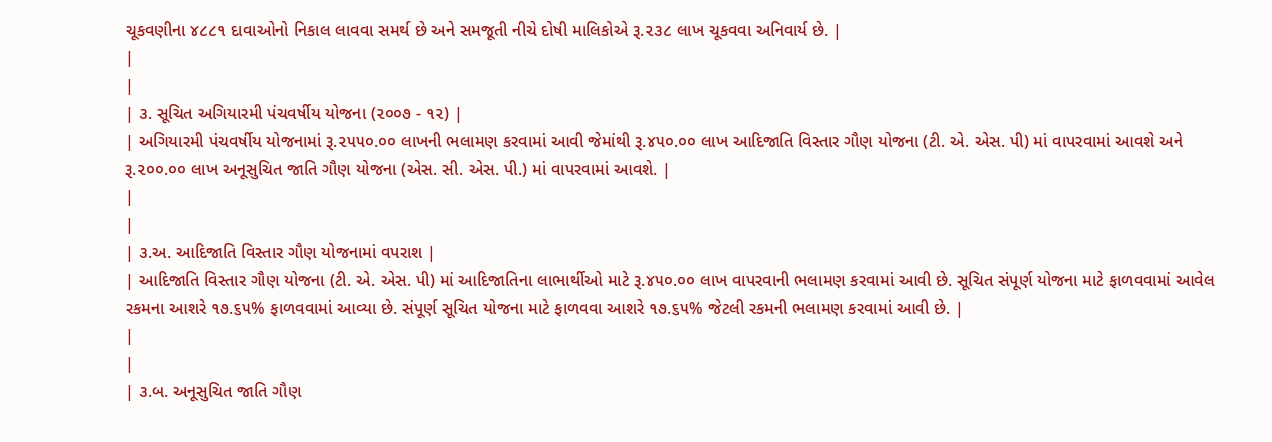ચૂકવણીના ૪૮૮૧ દાવાઓનો નિકાલ લાવવા સમર્થ છે અને સમજૂતી નીચે દોષી માલિકોએ રૂ.૨૩૮ લાખ ચૂકવવા અનિવાર્ય છે. |
|
|
| ૩. સૂચિત અગિયારમી પંચવર્ષીય યોજના (૨૦૦૭ - ૧૨) |
| અગિયારમી પંચવર્ષીય યોજનામાં રૂ.૨૫૫૦.૦૦ લાખની ભલામણ કરવામાં આવી જેમાંથી રૂ.૪૫૦.૦૦ લાખ આદિજાતિ વિસ્તાર ગૌણ યોજના (ટી. એ. એસ. પી) માં વાપરવામાં આવશે અને રૂ.૨૦૦.૦૦ લાખ અનૂસુચિત જાતિ ગૌણ યોજના (એસ. સી. એસ. પી.) માં વાપરવામાં આવશે. |
|
|
| ૩.અ. આદિજાતિ વિસ્તાર ગૌણ યોજનામાં વપરાશ |
| આદિજાતિ વિસ્તાર ગૌણ યોજના (ટી. એ. એસ. પી) માં આદિજાતિના લાભાર્થીઓ માટે રૂ.૪૫૦.૦૦ લાખ વાપરવાની ભલામણ કરવામાં આવી છે. સૂચિત સંપૂર્ણ યોજના માટે ફાળવવામાં આવેલ રકમના આશરે ૧૭.૬૫% ફાળવવામાં આવ્યા છે. સંપૂર્ણ સૂચિત યોજના માટે ફાળવવા આશરે ૧૭.૬૫% જેટલી રકમની ભલામણ કરવામાં આવી છે. |
|
|
| ૩.બ. અનૂસુચિત જાતિ ગૌણ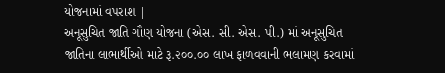યોજનામાં વપરાશ |
અનૂસુચિત જાતિ ગૌણ યોજના (એસ. સી. એસ. પી.) માં અનૂસુચિત જાતિના લાભાર્થીઓ માટે રૂ.૨૦૦.૦૦ લાખ ફાળવવાની ભલામણ કરવામાં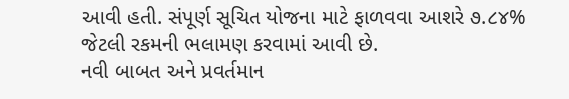આવી હતી. સંપૂર્ણ સૂચિત યોજના માટે ફાળવવા આશરે ૭.૮૪% જેટલી રકમની ભલામણ કરવામાં આવી છે.
નવી બાબત અને પ્રવર્તમાન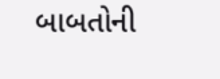બાબતોની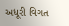અધૂરી વિગત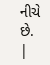નીચે છે. |